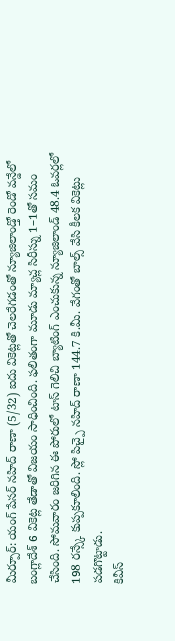మీర్పూర్: యంగ్ పేసర్ నహిద్ రాణా (5/32) ఐదు వికెట్లతో చెలరేగడంతో న్యూజిలాండ్తో రెండో వన్డేలో బంగ్లాదేశ్ 6 వికెట్ల తేడాతో విజయం సాధించింది. ఫలితంగా మూడు మ్యాచ్ల సిరీస్ను 1–1తో సమం చేసింది. సోమవారం జరిగిన ఈ పోరులో టాస్ గెలిచి బ్యాటింగ్ ఎంచుకున్న న్యూజిలాండ్ 48.4 ఓవర్లలో 198 రన్స్కే కుప్పకూలింది. స్లో పిచ్పై నహిద్ రాణా 144.7 కి.మీ. వేగంతో బాల్స్ వేసి కీలక వికెట్లు పడగొట్టాడు.
కివీస్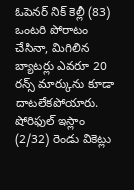ఓపెనర్ నిక్ కెల్లీ (83) ఒంటరి పోరాటం చేసినా, మిగిలిన బ్యాటర్లు ఎవరూ 20 రన్స్ మార్కును కూడా దాటలేకపోయారు. షోరిఫుల్ ఇస్లాం (2/32) రెండు వికెట్లు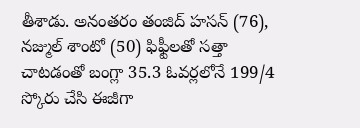తీశాడు. అనంతరం తంజిద్ హసన్ (76), నజ్ముల్ శాంటో (50) ఫిఫ్టీలతో సత్తా చాటడంతో బంగ్లా 35.3 ఓవర్లలోనే 199/4 స్కోరు చేసి ఈజీగా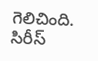గెలిచింది. సిరీస్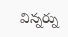విన్నర్ను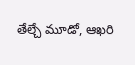తేల్చే మూడో, ఆఖరి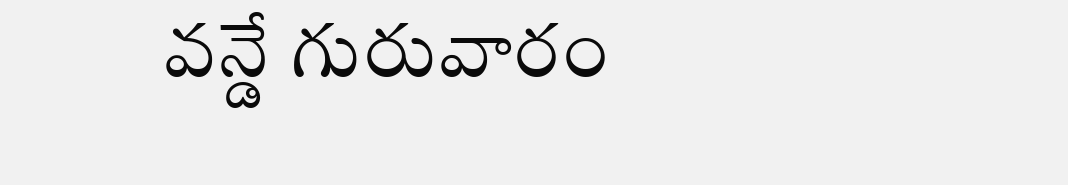వన్డే గురువారం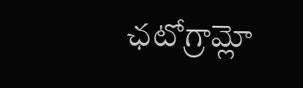ఛటోగ్రామ్లో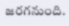జరగనుంది.